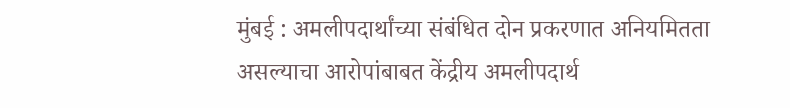मुंबई : अमलीपदार्थांच्या संबंधित दोन प्रकरणात अनियमितता असल्याचा आरोपांबाबत केंद्रीय अमलीपदार्थ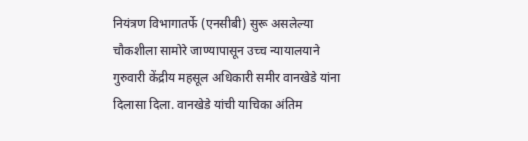नियंत्रण विभागातर्फे (एनसीबी) सुरू असलेल्या चौकशीला सामोरे जाण्यापासून उच्च न्यायालयाने गुरुवारी केंद्रीय महसूल अधिकारी समीर वानखेडे यांना दिलासा दिला. वानखेडे यांची याचिका अंतिम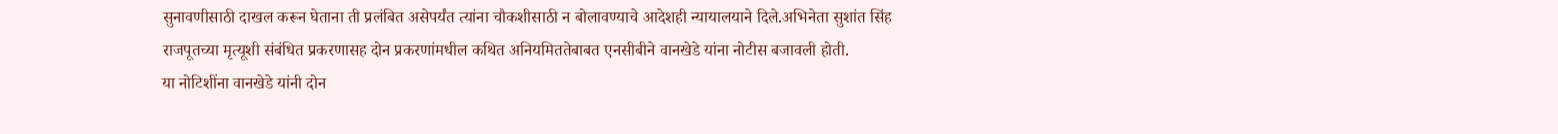सुनावणीसाठी दाखल करून घेताना ती प्रलंबित असेपर्यंत त्यांना चौकशीसाठी न बोलावण्याचे आदेशही न्यायालयाने दिले.अभिनेता सुशांत सिंह राजपूतच्या मृत्यूशी संबंधित प्रकरणासह दोन प्रकरणांमधील कथित अनियमिततेबाबत एनसीबीने वानखेडे यांना नोटीस बजावली होती.
या नोटिशींना वानखेडे यांनी दोन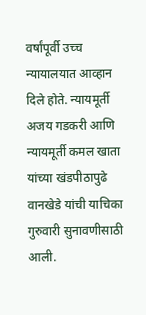वर्षांपूर्वी उच्च न्यायालयात आव्हान दिले होते. न्यायमूर्ती अजय गडकरी आणि न्यायमूर्ती कमल खाता यांच्या खंडपीठापुढे वानखेडे यांची याचिका गुरुवारी सुनावणीसाठी आली.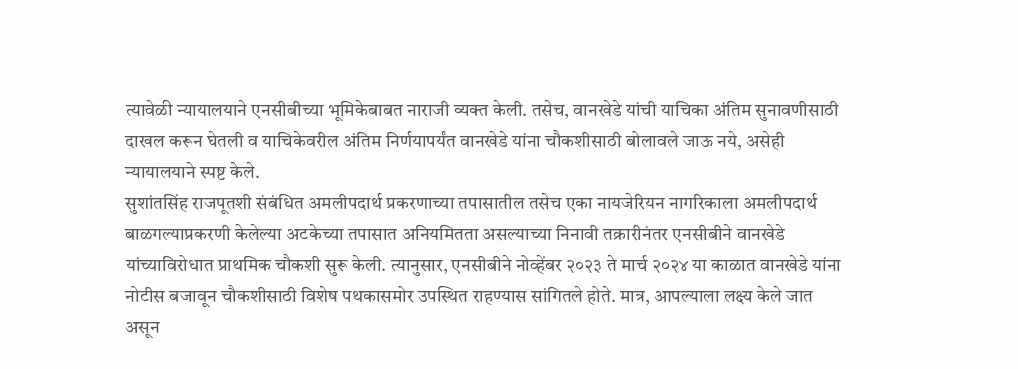त्यावेळी न्यायालयाने एनसीबीच्या भूमिकेबाबत नाराजी व्यक्त केली. तसेच, वानखेडे यांची याचिका अंतिम सुनावणीसाठी दाखल करून घेतली व याचिकेवरील अंतिम निर्णयापर्यंत वानखेडे यांना चौकशीसाठी बोलावले जाऊ नये, असेही न्यायालयाने स्पष्ट केले.
सुशांतसिंह राजपूतशी संबंधित अमलीपदार्थ प्रकरणाच्या तपासातील तसेच एका नायजेरियन नागरिकाला अमलीपदार्थ बाळगल्याप्रकरणी केलेल्या अटकेच्या तपासात अनियमितता असल्याच्या निनावी तक्रारीनंतर एनसीबीने वानखेडे यांच्याविरोधात प्राथमिक चौकशी सुरू केली. त्यानुसार, एनसीबीने नोव्हेंबर २०२३ ते मार्च २०२४ या काळात वानखेडे यांना नोटीस बजावून चौकशीसाठी विशेष पथकासमोर उपस्थित राहण्यास सांगितले होते. मात्र, आपल्याला लक्ष्य केले जात असून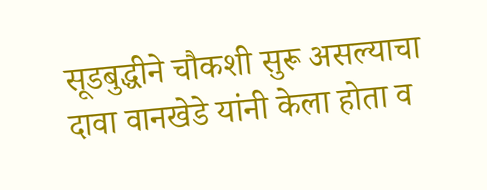सूडबुद्धीने चौकशी सुरू असल्याचा दावा वानखेडे यांनी केला होता व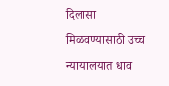दिलासा मिळवण्यासाठी उच्च न्यायालयात धाव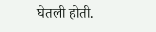घेतली होती.